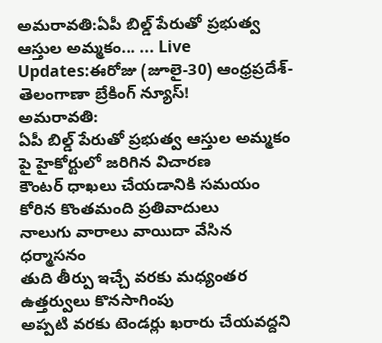అమరావతి:ఏపీ బిల్డ్ పేరుతో ప్రభుత్వ ఆస్తుల అమ్మకం... ... Live Updates:ఈరోజు (జూలై-30) ఆంధ్రప్రదేశ్-తెలంగాణా బ్రేకింగ్ న్యూస్!
అమరావతి:
ఏపీ బిల్డ్ పేరుతో ప్రభుత్వ ఆస్తుల అమ్మకం పై హైకోర్టులో జరిగిన విచారణ
కౌంటర్ ధాఖలు చేయడానికి సమయం కోరిన కొంతమంది ప్రతివాదులు
నాలుగు వారాలు వాయిదా వేసిన ధర్మాసనం
తుది తీర్పు ఇచ్చే వరకు మధ్యంతర ఉత్తర్వులు కొనసాగింపు
అప్పటి వరకు టెండర్లు ఖరారు చేయవద్దని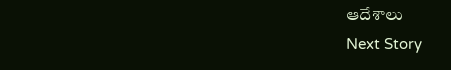ఆదేశాలు
Next Story